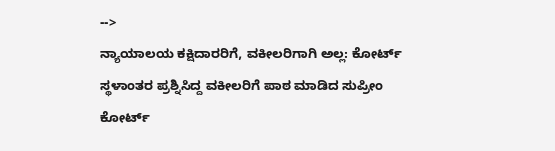-->
ನ್ಯಾಯಾಲಯ ಕಕ್ಷಿದಾರರಿಗೆ, ವಕೀಲರಿಗಾಗಿ ಅಲ್ಲ: ಕೋರ್ಟ್ ಸ್ಥಳಾಂತರ ಪ್ರಶ್ನಿಸಿದ್ದ ವಕೀಲರಿಗೆ ಪಾಠ ಮಾಡಿದ ಸುಪ್ರೀಂ ಕೋರ್ಟ್‌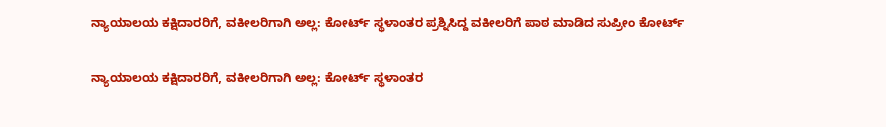ನ್ಯಾಯಾಲಯ ಕಕ್ಷಿದಾರರಿಗೆ, ವಕೀಲರಿಗಾಗಿ ಅಲ್ಲ: ಕೋರ್ಟ್ ಸ್ಥಳಾಂತರ ಪ್ರಶ್ನಿಸಿದ್ದ ವಕೀಲರಿಗೆ ಪಾಠ ಮಾಡಿದ ಸುಪ್ರೀಂ ಕೋರ್ಟ್‌

ನ್ಯಾಯಾಲಯ ಕಕ್ಷಿದಾರರಿಗೆ, ವಕೀಲರಿಗಾಗಿ ಅಲ್ಲ: ಕೋರ್ಟ್ ಸ್ಥಳಾಂತರ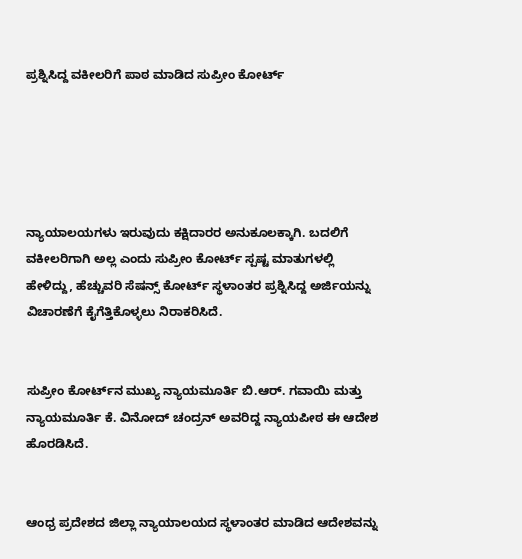ಪ್ರಶ್ನಿಸಿದ್ದ ವಕೀಲರಿಗೆ ಪಾಠ ಮಾಡಿದ ಸುಪ್ರೀಂ ಕೋರ್ಟ್‌





ನ್ಯಾಯಾಲಯಗಳು ಇರುವುದು ಕಕ್ಷಿದಾರರ ಅನುಕೂಲಕ್ಕಾಗಿ. ಬದಲಿಗೆ ವಕೀಲರಿಗಾಗಿ ಅಲ್ಲ ಎಂದು ಸುಪ್ರೀಂ ಕೋರ್ಟ್‌ ಸ್ಪಷ್ಟ ಮಾತುಗಳಲ್ಲಿ ಹೇಳಿದ್ದು, ಹೆಚ್ಚುವರಿ ಸೆಷನ್ಸ್ ಕೋರ್ಟ್ ಸ್ಥಳಾಂತರ ಪ್ರಶ್ನಿಸಿದ್ದ ಅರ್ಜಿಯನ್ನು ವಿಚಾರಣೆಗೆ ಕೈಗೆತ್ತಿಕೊಳ್ಳಲು ನಿರಾಕರಿಸಿದೆ.


ಸುಪ್ರೀಂ ಕೋರ್ಟ್‌ನ ಮುಖ್ಯ ನ್ಯಾಯಮೂರ್ತಿ ಬಿ.ಆರ್. ಗವಾಯಿ ಮತ್ತು ನ್ಯಾಯಮೂರ್ತಿ ಕೆ. ವಿನೋದ್ ಚಂದ್ರನ್ ಅವರಿದ್ದ ನ್ಯಾಯಪೀಠ ಈ ಆದೇಶ ಹೊರಡಿಸಿದೆ.


ಆಂಧ್ರ ಪ್ರದೇಶದ ಜಿಲ್ಲಾ ನ್ಯಾಯಾಲಯದ ಸ್ಥಳಾಂತರ ಮಾಡಿದ ಆದೇಶವನ್ನು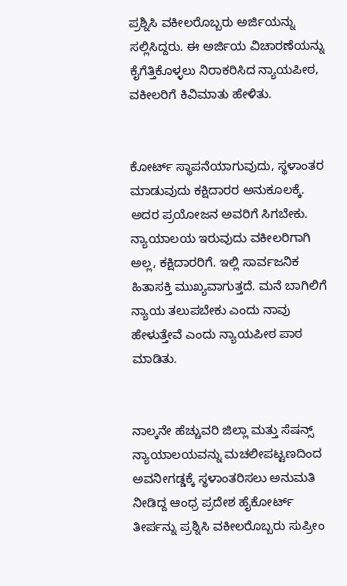ಪ್ರಶ್ನಿಸಿ ವಕೀಲರೊಬ್ಬರು ಅರ್ಜಿಯನ್ನು ಸಲ್ಲಿಸಿದ್ದರು. ಈ ಅರ್ಜಿಯ ವಿಚಾರಣೆಯನ್ನು ಕೈಗೆತ್ತಿಕೊಳ್ಳಲು ನಿರಾಕರಿಸಿದ ನ್ಯಾಯಪೀಠ, ವಕೀಲರಿಗೆ ಕಿವಿಮಾತು ಹೇಳಿತು.


ಕೋರ್ಟ್ ಸ್ಥಾಪನೆಯಾಗುವುದು, ಸ್ಥಳಾಂತರ ಮಾಡುವುದು ಕಕ್ಷಿದಾರರ ಅನುಕೂಲಕ್ಕೆ. ಅದರ ಪ್ರಯೋಜನ ಅವರಿಗೆ ಸಿಗಬೇಕು. ನ್ಯಾಯಾಲಯ ಇರುವುದು ವಕೀಲರಿಗಾಗಿ ಅಲ್ಲ, ಕಕ್ಷಿದಾರರಿಗೆ. ಇಲ್ಲಿ ಸಾರ್ವಜನಿಕ ಹಿತಾಸಕ್ತಿ ಮುಖ್ಯವಾಗುತ್ತದೆ. ಮನೆ ಬಾಗಿಲಿಗೆ ನ್ಯಾಯ ತಲುಪಬೇಕು ಎಂದು ನಾವು ಹೇಳುತ್ತೇವೆ ಎಂದು ನ್ಯಾಯಪೀಠ ಪಾಠ ಮಾಡಿತು.


ನಾಲ್ಕನೇ ಹೆಚ್ಚುವರಿ ಜಿಲ್ಲಾ ಮತ್ತು ಸೆಷನ್ಸ್ ನ್ಯಾಯಾಲಯವನ್ನು ಮಚಲೀಪಟ್ಟಣದಿಂದ ಅವನೀಗಡ್ಡಕ್ಕೆ ಸ್ಥಳಾಂತರಿಸಲು ಅನುಮತಿ ನೀಡಿದ್ದ ಆಂಧ್ರ ಪ್ರದೇಶ ಹೈಕೋರ್ಟ್ ತೀರ್ಪನ್ನು ಪ್ರಶ್ನಿಸಿ ವಕೀಲರೊಬ್ಬರು ಸುಪ್ರೀಂ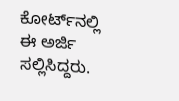ಕೋರ್ಟ್‌ನಲ್ಲಿ ಈ ಅರ್ಜಿ ಸಲ್ಲಿಸಿದ್ದರು.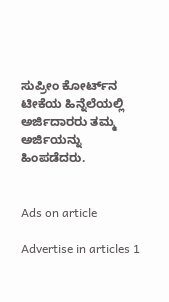ಸುಪ್ರೀಂ ಕೋರ್ಟ್‌ನ ಟೀಕೆಯ ಹಿನ್ನೆಲೆಯಲ್ಲಿ ಅರ್ಜಿದಾರರು ತಮ್ಮ ಅರ್ಜಿಯನ್ನು ಹಿಂಪಡೆದರು.


Ads on article

Advertise in articles 1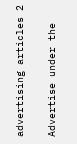advertising articles 2

Advertise under the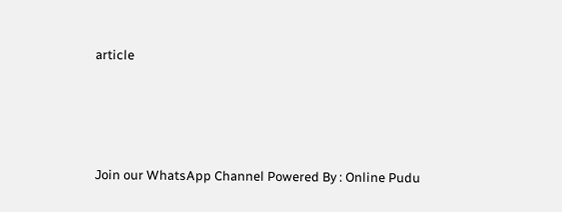article







Join our WhatsApp Channel Powered By : Online Pudu